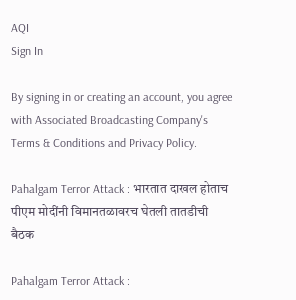AQI
Sign In

By signing in or creating an account, you agree with Associated Broadcasting Company's Terms & Conditions and Privacy Policy.

Pahalgam Terror Attack : भारतात दाखल होताच पीएम मोदींनी विमानतळावरच घेतली तातडीची बैठक

Pahalgam Terror Attack :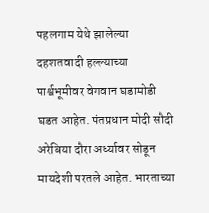पहलगाम येथे झालेल्या दहशतवादी हल्ल्याच्या पार्श्वभूमीवर वेगवान घडामोडी घडत आहेत. पंतप्रधान मोदी सौदी अरेबिया दौरा अर्ध्यावर सोडून मायदेशी परतले आहेत. भारताच्या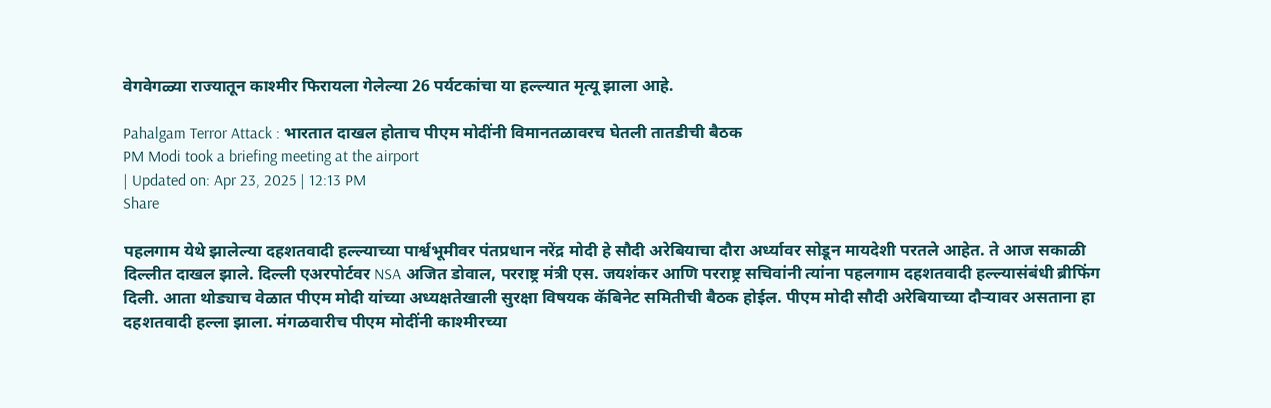वेगवेगळ्या राज्यातून काश्मीर फिरायला गेलेल्या 26 पर्यटकांचा या हल्ल्यात मृत्यू झाला आहे.

Pahalgam Terror Attack : भारतात दाखल होताच पीएम मोदींनी विमानतळावरच घेतली तातडीची बैठक
PM Modi took a briefing meeting at the airport
| Updated on: Apr 23, 2025 | 12:13 PM
Share

पहलगाम येथे झालेल्या दहशतवादी हल्ल्याच्या पार्श्वभूमीवर पंतप्रधान नरेंद्र मोदी हे सौदी अरेबियाचा दौरा अर्ध्यावर सोडून मायदेशी परतले आहेत. ते आज सकाळी दिल्लीत दाखल झाले. दिल्ली एअरपोर्टवर NSA अजित डोवाल, परराष्ट्र मंत्री एस. जयशंकर आणि परराष्ट्र सचिवांनी त्यांना पहलगाम दहशतवादी हल्ल्यासंबंधी ब्रीफिंग दिली. आता थोड्याच वेळात पीएम मोदी यांच्या अध्यक्षतेखाली सुरक्षा विषयक कॅबिनेट समितीची बैठक होईल. पीएम मोदी सौदी अरेबियाच्या दौऱ्यावर असताना हा दहशतवादी हल्ला झाला. मंगळवारीच पीएम मोदींनी काश्मीरच्या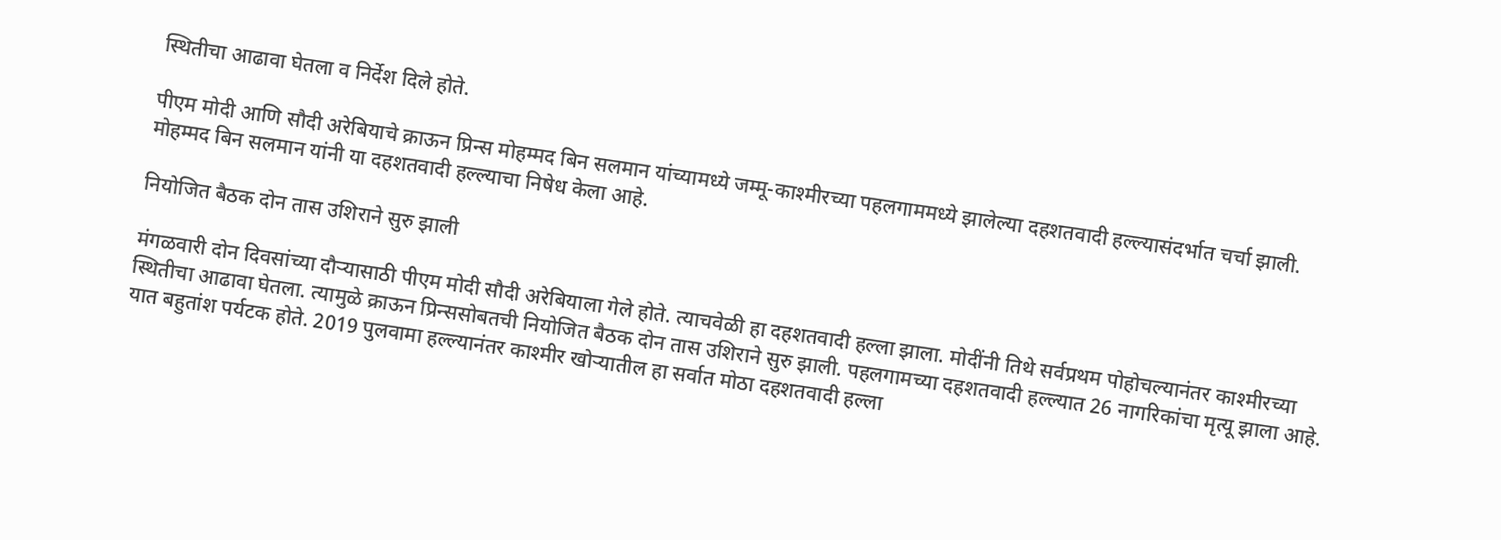स्थितीचा आढावा घेतला व निर्देश दिले होते.

पीएम मोदी आणि सौदी अरेबियाचे क्राऊन प्रिन्स मोहम्मद बिन सलमान यांच्यामध्ये जम्मू-काश्मीरच्या पहलगाममध्ये झालेल्या दहशतवादी हल्ल्यासंदर्भात चर्चा झाली. मोहम्मद बिन सलमान यांनी या दहशतवादी हल्ल्याचा निषेध केला आहे.

नियोजित बैठक दोन तास उशिराने सुरु झाली

मंगळवारी दोन दिवसांच्या दौऱ्यासाठी पीएम मोदी सौदी अरेबियाला गेले होते. त्याचवेळी हा दहशतवादी हल्ला झाला. मोदींनी तिथे सर्वप्रथम पोहोचल्यानंतर काश्मीरच्या स्थितीचा आढावा घेतला. त्यामुळे क्राऊन प्रिन्ससोबतची नियोजित बैठक दोन तास उशिराने सुरु झाली. पहलगामच्या दहशतवादी हल्ल्यात 26 नागरिकांचा मृत्यू झाला आहे. यात बहुतांश पर्यटक होते. 2019 पुलवामा हल्ल्यानंतर काश्मीर खोऱ्यातील हा सर्वात मोठा दहशतवादी हल्ला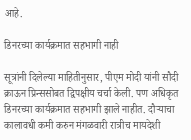आहे.

डिनरच्या कार्यक्रमात सहभागी नाही

सूत्रांनी दिलेल्या माहितीनुसार, पीएम मोदी यांनी सौदी क्राऊन प्रिन्ससोबत द्विपक्षीय चर्चा केली. पण अधिकृत डिनरच्या कार्यक्रमात सहभागी झाले नाहीत. दौऱ्याचा कालावधी कमी करुन मंगळवारी रात्रीच मायदेशी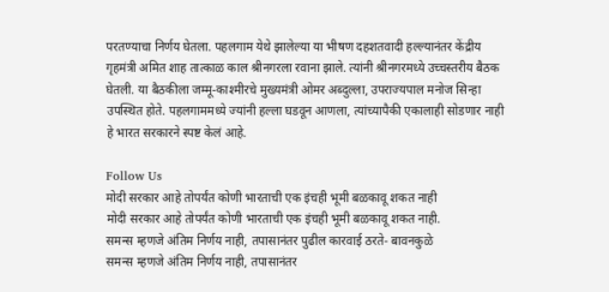परतण्याचा निर्णय घेतला. पहलगाम येथे झालेल्या या भीषण दहशतवादी हल्ल्यानंतर केंद्रीय गृहमंत्री अमित शाह तात्काळ काल श्रीनगरला रवाना झाले. त्यांनी श्रीनगरमध्ये उच्चस्तरीय बैठक घेतली. या बैठकीला जम्मू-काश्मीरचे मुख्यमंत्री ओमर अब्दुल्ला, उपराज्यपाल मनोज सिन्हा उपस्थित होते. पहलगाममध्ये ज्यांनी हल्ला घडवून आणला, त्यांच्यापैकी एकालाही सोडणार नाही हे भारत सरकारने स्पष्ट केलं आहे.

Follow Us
मोदी सरकार आहे तोपर्यंत कोणी भारताची एक इंचही भूमी बळकावू शकत नाही
मोदी सरकार आहे तोपर्यंत कोणी भारताची एक इंचही भूमी बळकावू शकत नाही.
समन्स म्हणजे अंतिम निर्णय नाही, तपासानंतर पुढील कारवाई ठरते- बावनकुळे
समन्स म्हणजे अंतिम निर्णय नाही, तपासानंतर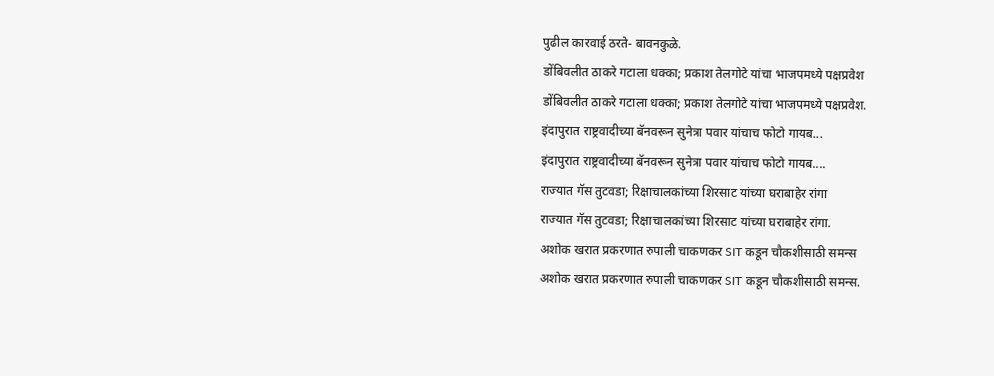पुढील कारवाई ठरते- बावनकुळे.
डोंबिवलीत ठाकरे गटाला धक्का; प्रकाश तेलगोटे यांचा भाजपमध्ये पक्षप्रवेश
डोंबिवलीत ठाकरे गटाला धक्का; प्रकाश तेलगोटे यांचा भाजपमध्ये पक्षप्रवेश.
इंदापुरात राष्ट्रवादीच्या बॅनवरून सुनेत्रा पवार यांचाच फोटो गायब...
इंदापुरात राष्ट्रवादीच्या बॅनवरून सुनेत्रा पवार यांचाच फोटो गायब....
राज्यात गॅस तुटवडा; रिक्षाचालकांच्या शिरसाट यांच्या घराबाहेर रांगा
राज्यात गॅस तुटवडा; रिक्षाचालकांच्या शिरसाट यांच्या घराबाहेर रांगा.
अशोक खरात प्रकरणात रुपाली चाकणकर SIT कडून चौकशीसाठी समन्स
अशोक खरात प्रकरणात रुपाली चाकणकर SIT कडून चौकशीसाठी समन्स.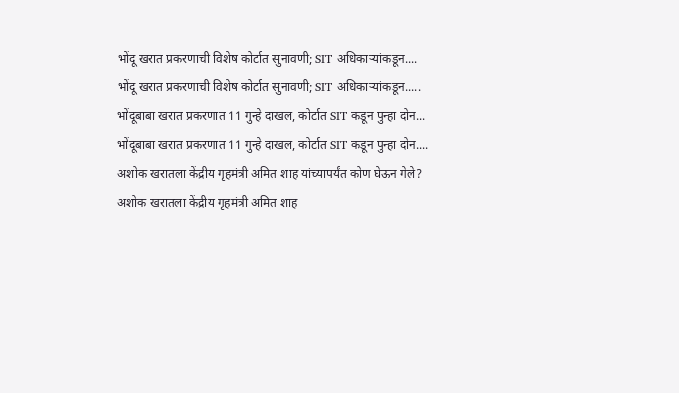भोंदू खरात प्रकरणाची विशेष कोर्टात सुनावणी; SIT अधिकाऱ्यांकडून....
भोंदू खरात प्रकरणाची विशेष कोर्टात सुनावणी; SIT अधिकाऱ्यांकडून.....
भोंदूबाबा खरात प्रकरणात 11 गुन्हे दाखल, कोर्टात SIT कडून पुन्हा दोन...
भोंदूबाबा खरात प्रकरणात 11 गुन्हे दाखल, कोर्टात SIT कडून पुन्हा दोन....
अशोक खरातला केंद्रीय गृहमंत्री अमित शाह यांच्यापर्यंत कोण घेऊन गेले?
अशोक खरातला केंद्रीय गृहमंत्री अमित शाह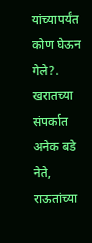यांच्यापर्यंत कोण घेऊन गेले?.
खरातच्या संपर्कात अनेक बडे नेते, राऊतांच्या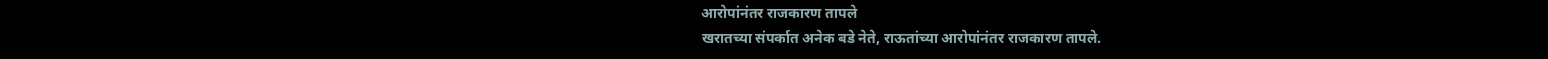आरोपांनंतर राजकारण तापले
खरातच्या संपर्कात अनेक बडे नेते, राऊतांच्या आरोपांनंतर राजकारण तापले.